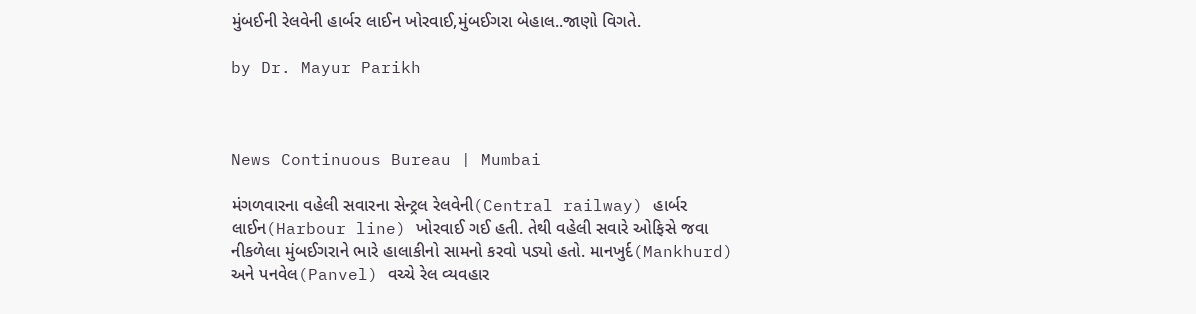મુંબઈની રેલવેની હાર્બર લાઈન ખોરવાઈ,મુંબઈગરા બેહાલ..જાણો વિગતે.

by Dr. Mayur Parikh



News Continuous Bureau | Mumbai

મંગળવારના વહેલી સવારના સેન્ટ્રલ રેલવેની(Central railway) હાર્બર લાઈન(Harbour line) ખોરવાઈ ગઈ હતી. તેથી વહેલી સવારે ઓફિસે જવા નીકળેલા મુંબઈગરાને ભારે હાલાકીનો સામનો કરવો પડ્યો હતો. માનખુર્દ(Mankhurd) અને પનવેલ(Panvel) વચ્ચે રેલ વ્યવહાર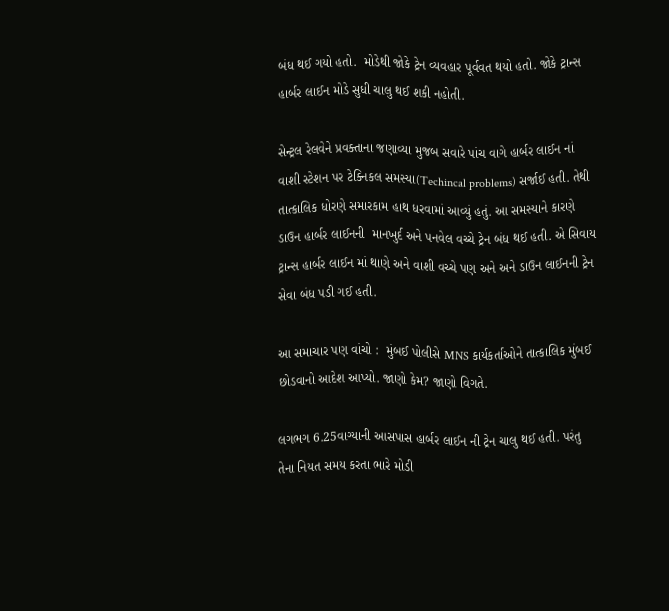બંધ થઈ ગયો હતો.  મોડેથી જોકે ટ્રેન વ્યવહાર પૂર્વવત થયો હતો. જોકે ટ્રાન્સ હાર્બર લાઈન મોડે સુધી ચાલુ થઈ શકી નહોતી.

સેન્ટ્રલ રેલવેને પ્રવક્તાના જણાવ્યા મુજબ સવારે પાંચ વાગે હાર્બર લાઈન નાં વાશી સ્ટેશન પર ટેક્નિકલ સમસ્યા(Techincal problems) સર્જાઈ હતી. તેથી તાત્કાલિક ધોરણે સમારકામ હાથ ધરવામાં આવ્યું હતું. આ સમસ્યાને કારણે ડાઉન હાર્બર લાઈનની  માનખુર્દ અને પનવેલ વચ્ચે ટ્રેન બંધ થઈ હતી. એ સિવાય ટ્રાન્સ હાર્બર લાઈન માં થાણે અને વાશી વચ્ચે પણ અને અને ડાઉન લાઈનની ટ્રેન સેવા બંધ પડી ગઈ હતી.

આ સમાચાર પણ વાંચો :  મુંબઈ પોલીસે MNS કાર્યકર્તાઓને તાત્કાલિક મુંબઈ છોડવાનો આદેશ આપ્યો. જાણો કેમ? જાણો વિગતે.

લગભગ 6.25વાગ્યાની આસપાસ હાર્બર લાઈન ની ટ્રેન ચાલુ થઈ હતી. પરંતુ તેના નિયત સમય કરતા ભારે મોડી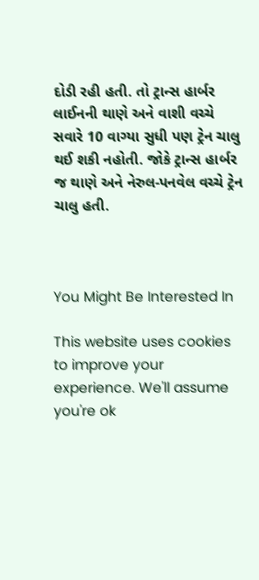દોડી રહી હતી. તો ટ્રાન્સ હાર્બર લાઈનની થાણે અને વાશી વચ્ચે સવારે 10 વાગ્યા સુધી પણ ટ્રેન ચાલુ થઈ શકી નહોતી. જોકે ટ્રાન્સ હાર્બર જ થાણે અને નેરુલ-પનવેલ વચ્ચે ટ્રેન ચાલુ હતી.



You Might Be Interested In

This website uses cookies to improve your experience. We'll assume you're ok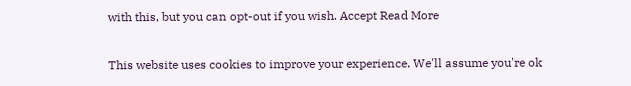with this, but you can opt-out if you wish. Accept Read More

This website uses cookies to improve your experience. We'll assume you're ok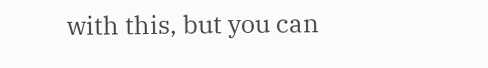with this, but you can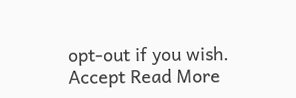opt-out if you wish. Accept Read More